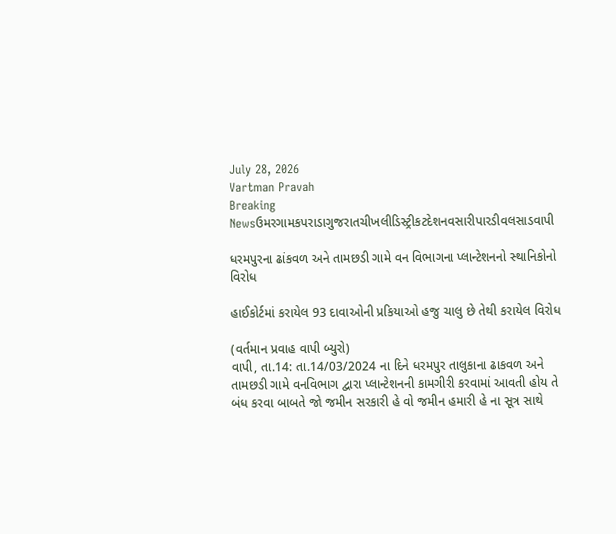July 28, 2026
Vartman Pravah
Breaking Newsઉમરગામકપરાડાગુજરાતચીખલીડિસ્ટ્રીકટદેશનવસારીપારડીવલસાડવાપી

ધરમપુરના ઢાંકવળ અને તામછડી ગામે વન વિભાગના પ્‍લાન્‍ટેશનનો સ્‍થાનિકોનો વિરોધ

હાઈકોર્ટમાં કરાયેલ 93 દાવાઓની પ્રકિયાઓ હજુ ચાલુ છે તેથી કરાયેલ વિરોધ

(વર્તમાન પ્રવાહ વાપી બ્‍યુરો)
વાપી, તા.14: તા.14/03/2024 ના દિને ધરમપુર તાલુકાના ઢાકવળ અને તામછડી ગામે વનવિભાગ દ્વારા પ્‍લાન્‍ટેશનની કામગીરી કરવામાં આવતી હોય તે બંધ કરવા બાબતે જો જમીન સરકારી હે વો જમીન હમારી હે ના સૂત્ર સાથે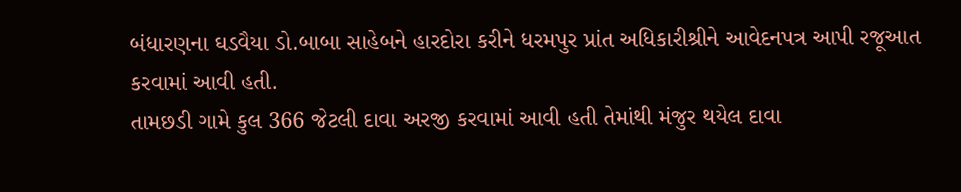બંધારણના ઘડવૈયા ડો.બાબા સાહેબને હારદોરા કરીને ધરમપુર પ્રાંત અધિકારીશ્રીને આવેદનપત્ર આપી રજૂઆત કરવામાં આવી હતી.
તામછડી ગામે કુલ 366 જેટલી દાવા અરજી કરવામાં આવી હતી તેમાંથી મંજુર થયેલ દાવા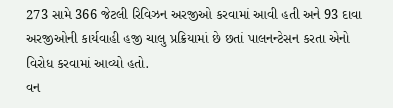273 સામે 366 જેટલી રિવિઝન અરજીઓ કરવામાં આવી હતી અને 93 દાવા અરજીઓની કાર્યવાહી હજી ચાલુ પ્રક્રિયામાં છે છતાં પાલનન્‍ટેસન કરતા એનો વિરોધ કરવામાં આવ્‍યો હતો.
વન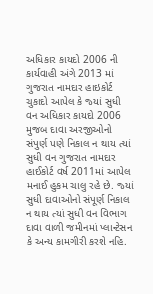અધિકાર કાયદો 2006 ની કાર્યવાહી અંગે 2013 માં ગુજરાત નામદાર હાઇકોર્ટ ચુકાદો આપેલ કે જ્‍યાં સુધી વન અધિકાર કાયદો 2006 મુજબ દાવા અરજીઓનો સંપુર્ણ પણે નિકાલ ન થાય ત્‍યાં સુધી વન ગુજરાત નામદાર હાઈકોર્ટ વર્ષ 2011માં આપેલ મનાઈ હુકમ ચાલુ રહે છે. જ્‍યાં સુધી દાવાઓનો સંપૂર્ણ નિકાલ ન થાય ત્‍યાં સુધી વન વિભાગ દાવા વાળી જમીનમાં પ્‍લાન્‍ટેસન કે અન્‍ય કામગીરી કરશે નહિ.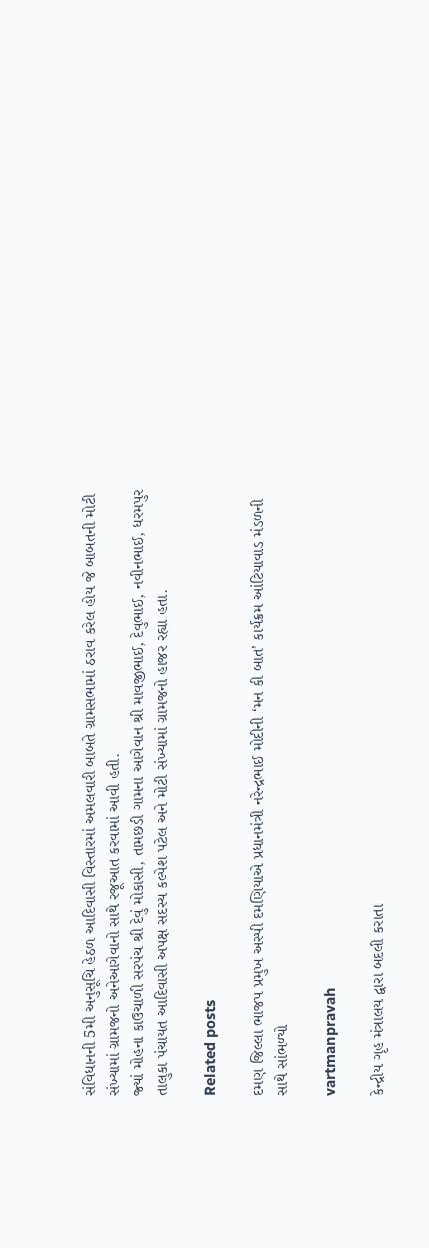સંવિધાનની 5મી અનુસૂચિ હેઠળ આદિવાસી વિસ્‍તારમાં અમલવારી બાબતે ગ્રામસભામાં ઠરાવ કરેલ હોય જે બાબતની મોટી સંખ્‍યામાં ગ્રામજનો અનેઆગેવાનો સાથે રજૂઆત કરવામાં આવી હતી.
જ્‍યાં મોહના કાઉચાળી સરપંચ શ્રી દેવું મોકાસી, તામછડી ગામના આગેવાન શ્રી માવજીભાઈ, દેવુભાઈ, નવીનભાઈ, ધરમપુર તાલુકા પંચાયત આદિવાસી અપક્ષ સદસ્‍ય કલ્‍પેશ પટેલ અને મોટી સંખ્‍યામાં ગ્રામજનો હાજર રહ્યા હતા.

Related posts

દમણ જિલ્લા ભાજપ પ્રમુખ અસ્‍પી દમણિયાએ પ્રધાનમંત્રી નરેન્‍દ્રભાઈ મોદીની ‘મન કી બાત’ કાર્યક્રમ આંટિયાવાડ મંડળની સાથે સાંભળ્‍યો

vartmanpravah

કેન્‍દ્રીય ગૃહ મંત્રાલય દ્વારા બદલી કરાતા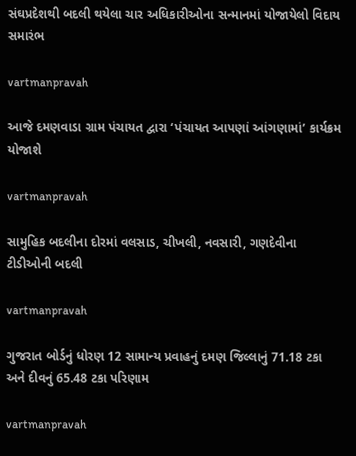સંઘપ્રદેશથી બદલી થયેલા ચાર અધિકારીઓના સન્‍માનમાં યોજાયેલો વિદાય સમારંભ

vartmanpravah

આજે દમણવાડા ગ્રામ પંચાયત દ્વારા ‘પંચાયત આપણાં આંગણામાં’ કાર્યક્રમ યોજાશે

vartmanpravah

સામુહિક બદલીના દોરમાં વલસાડ, ચીખલી, નવસારી, ગણદેવીના ટીડીઓની બદલી

vartmanpravah

ગુજરાત બોર્ડનું ધોરણ 12 સામાન્‍ય પ્રવાહનું દમણ જિલ્લાનું 71.18 ટકા અને દીવનું 65.48 ટકા પરિણામ

vartmanpravah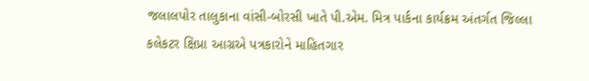જલાલપોર તાલુકાના વાંસી-બોરસી ખાતે પી.એમ. મિત્ર પાર્કના કાર્યક્રમ અંતર્ગત જિલ્લા કલેકટર ક્ષિપ્રા આગ્રએ પત્રકારોને માહિતગાર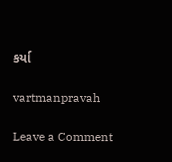કર્યા

vartmanpravah

Leave a Comment